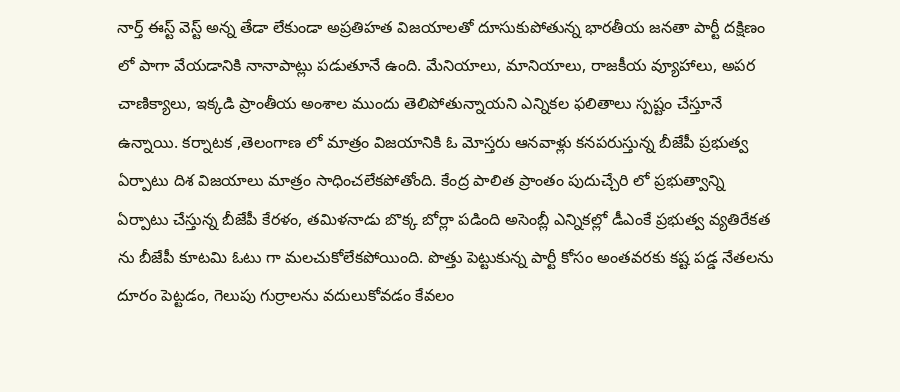నార్త్ ఈస్ట్ వెస్ట్ అన్న తేడా లేకుండా అప్రతిహత విజయాలతో దూసుకుపోతున్న భారతీయ జనతా పార్టీ దక్షిణం లో పాగా వేయడానికి నానాపాట్లు పడుతూనే ఉంది. మేనియాలు, మానియాలు, రాజకీయ వ్యూహాలు, అపర చాణిక్యాలు, ఇక్కడి ప్రాంతీయ అంశాల ముందు తెలిపోతున్నాయని ఎన్నికల ఫలితాలు స్పష్టం చేస్తూనే ఉన్నాయి. కర్నాటక ,తెలంగాణ లో మాత్రం విజయానికి ఓ మోస్తరు ఆనవాళ్లు కనపరుస్తున్న బీజేపీ ప్రభుత్వ ఏర్పాటు దిశ విజయాలు మాత్రం సాధించలేకపోతోంది. కేంద్ర పాలిత ప్రాంతం పుదుచ్చేరి లో ప్రభుత్వాన్ని ఏర్పాటు చేస్తున్న బీజేపీ కేరళం, తమిళనాడు బొక్క బోర్లా పడింది అసెంబ్లీ ఎన్నికల్లో డీఎంకే ప్రభుత్వ వ్యతిరేకత ను బీజేపీ కూటమి ఓటు గా మలచుకోలేకపోయింది. పొత్తు పెట్టుకున్న పార్టీ కోసం అంతవరకు కష్ట పడ్డ నేతలను దూరం పెట్టడం, గెలుపు గుర్రాలను వదులుకోవడం కేవలం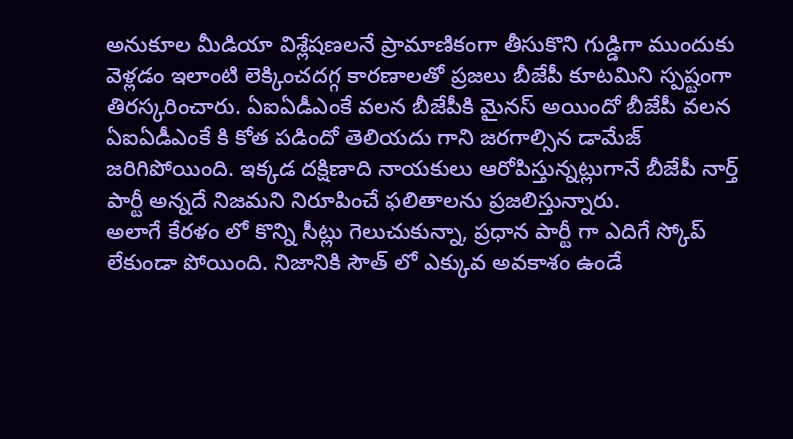అనుకూల మీడియా విశ్లేషణలనే ప్రామాణికంగా తీసుకొని గుడ్డిగా ముందుకు వెళ్లడం ఇలాంటి లెక్కించదగ్గ కారణాలతో ప్రజలు బీజేపీ కూటమిని స్పష్టంగా తిరస్కరించారు. ఏఐఏడీఎంకే వలన బీజేపీకి మైనస్ అయిందో బీజేపీ వలన ఏఐఏడీఎంకే కి కోత పడిందో తెలియదు గాని జరగాల్సిన డామేజ్ జరిగిపోయింది. ఇక్కడ దక్షిణాది నాయకులు ఆరోపిస్తున్నట్లుగానే బీజేపీ నార్త్ పార్టీ అన్నదే నిజమని నిరూపించే ఫలితాలను ప్రజలిస్తున్నారు.
అలాగే కేరళం లో కొన్ని సీట్లు గెలుచుకున్నా, ప్రధాన పార్టీ గా ఎదిగే స్కోప్ లేకుండా పోయింది. నిజానికి సౌత్ లో ఎక్కువ అవకాశం ఉండే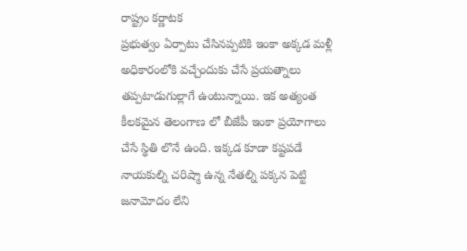రాష్ట్రం కర్ణాటక
ప్రభుత్వం ఏర్పాటు చేసినప్పటికి ఇంకా అక్కడ మళ్లీ అధికారంలోకి వచ్చేందుకు చేసే ప్రయత్నాలు తప్పటాడుగుల్లాగే ఉంటున్నాయి. ఇక అత్యంత కీలకమైన తెలంగాణ లో బీజేపీ ఇంకా ప్రయోగాలు చేసే స్థితి లొనే ఉంది. ఇక్కడ కూడా కష్టపడే నాయకుల్ని చరిష్మా ఉన్న నేతల్ని పక్కన పెట్టి జనామోదం లేని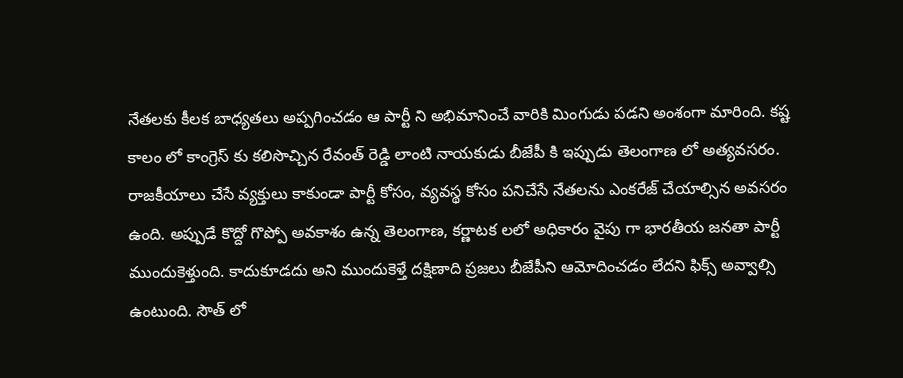నేతలకు కీలక బాధ్యతలు అప్పగించడం ఆ పార్టీ ని అభిమానించే వారికి మింగుడు పడని అంశంగా మారింది. కష్ట కాలం లో కాంగ్రెస్ కు కలిసొచ్చిన రేవంత్ రెడ్డి లాంటి నాయకుడు బీజేపీ కి ఇప్పుడు తెలంగాణ లో అత్యవసరం. రాజకీయాలు చేసే వ్యక్తులు కాకుండా పార్టీ కోసం, వ్యవస్థ కోసం పనిచేసే నేతలను ఎంకరేజ్ చేయాల్సిన అవసరం ఉంది. అప్పుడే కొద్దో గొప్పో అవకాశం ఉన్న తెలంగాణ, కర్ణాటక లలో అధికారం వైపు గా భారతీయ జనతా పార్టీ ముందుకెళ్తుంది. కాదుకూడదు అని ముందుకెళ్తే దక్షిణాది ప్రజలు బీజేపీని ఆమోదించడం లేదని ఫిక్స్ అవ్వాల్సి ఉంటుంది. సౌత్ లో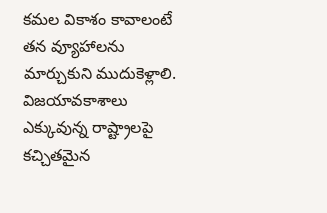కమల వికాశం కావాలంటే తన వ్యూహాలను మార్చుకుని ముదుకెళ్లాలి. విజయావకాశాలు ఎక్కువున్న రాష్ట్రాలపై కచ్చితమైన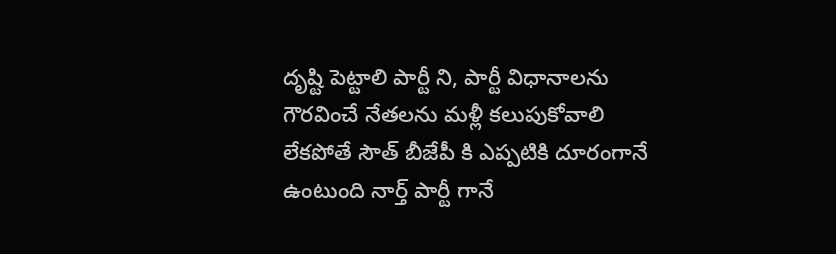దృష్టి పెట్టాలి పార్టీ ని, పార్టీ విధానాలను గౌరవించే నేతలను మళ్లీ కలుపుకోవాలి లేకపోతే సౌత్ బీజేపీ కి ఎప్పటికి దూరంగానే ఉంటుంది నార్త్ పార్టీ గానే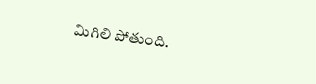మిగిలి పోతుంది.